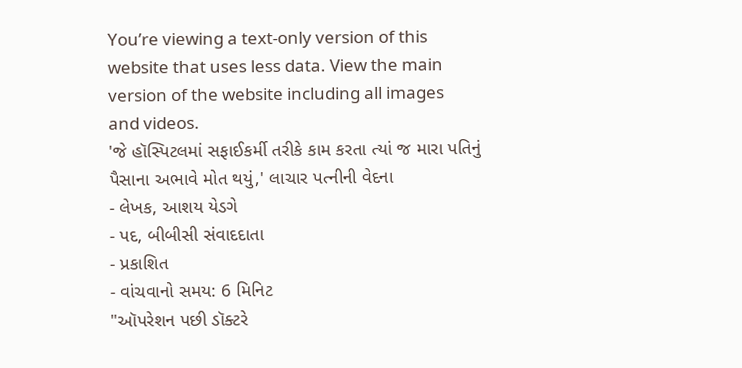You’re viewing a text-only version of this website that uses less data. View the main version of the website including all images and videos.
'જે હૉસ્પિટલમાં સફાઈકર્મી તરીકે કામ કરતા ત્યાં જ મારા પતિનું પૈસાના અભાવે મોત થયું,' લાચાર પત્નીની વેદના
- લેખક, આશય યેડગે
- પદ, બીબીસી સંવાદદાતા
- પ્રકાશિત
- વાંચવાનો સમય: 6 મિનિટ
"ઑપરેશન પછી ડૉક્ટરે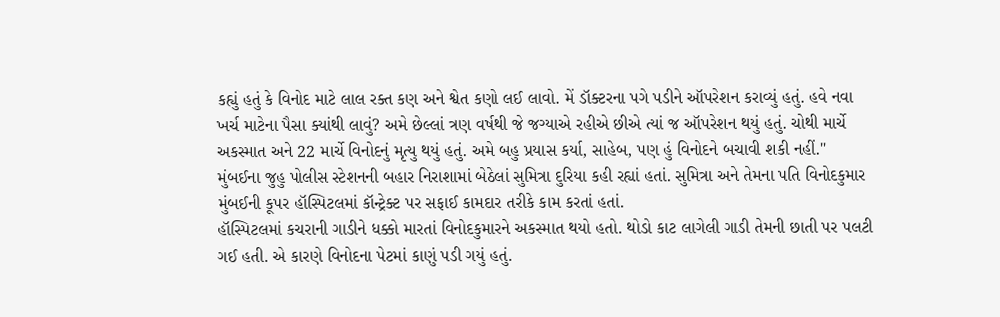કહ્યું હતું કે વિનોદ માટે લાલ રક્ત કણ અને શ્વેત કણો લઈ લાવો. મેં ડૉક્ટરના પગે પડીને ઑપરેશન કરાવ્યું હતું. હવે નવા ખર્ચ માટેના પૈસા ક્યાંથી લાવું? અમે છેલ્લાં ત્રણ વર્ષથી જે જગ્યાએ રહીએ છીએ ત્યાં જ ઑપરેશન થયું હતું. ચોથી માર્ચે અકસ્માત અને 22 માર્ચે વિનોદનું મૃત્યુ થયું હતું. અમે બહુ પ્રયાસ કર્યા, સાહેબ, પણ હું વિનોદને બચાવી શકી નહીં."
મુંબઈના જુહુ પોલીસ સ્ટેશનની બહાર નિરાશામાં બેઠેલાં સુમિત્રા દુરિયા કહી રહ્યાં હતાં. સુમિત્રા અને તેમના પતિ વિનોદકુમાર મુંબઈની કૂપર હૉસ્પિટલમાં કૉન્ટ્રેક્ટ પર સફાઈ કામદાર તરીકે કામ કરતાં હતાં.
હૉસ્પિટલમાં કચરાની ગાડીને ધક્કો મારતાં વિનોદકુમારને અકસ્માત થયો હતો. થોડો કાટ લાગેલી ગાડી તેમની છાતી પર પલટી ગઈ હતી. એ કારણે વિનોદના પેટમાં કાણું પડી ગયું હતું.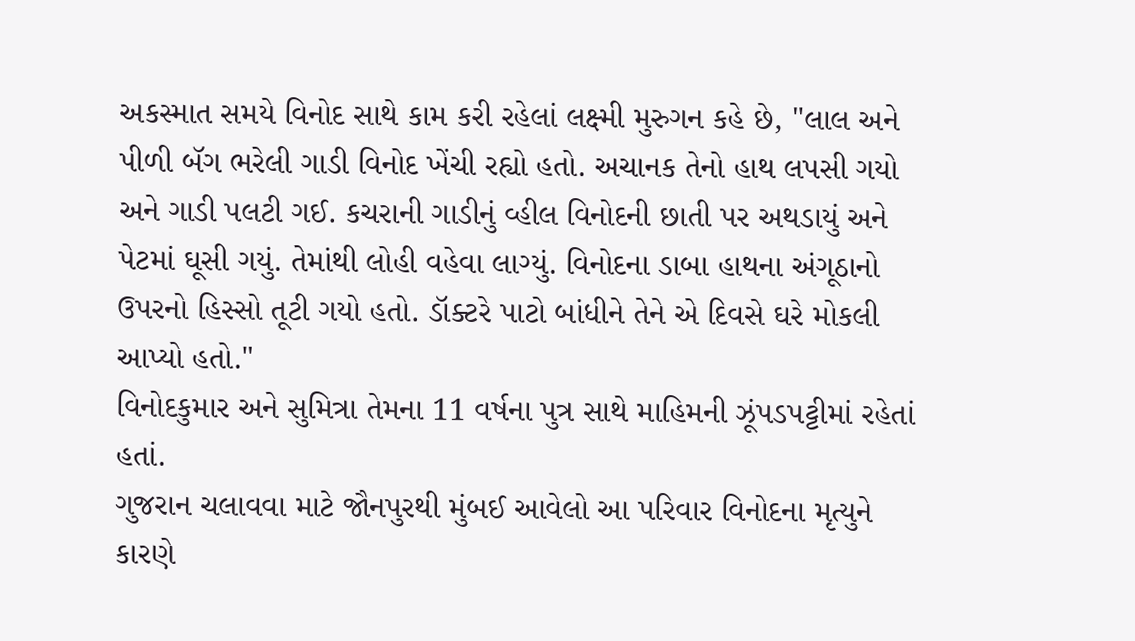અકસ્માત સમયે વિનોદ સાથે કામ કરી રહેલાં લક્ષ્મી મુરુગન કહે છે, "લાલ અને પીળી બૅગ ભરેલી ગાડી વિનોદ ખેંચી રહ્યો હતો. અચાનક તેનો હાથ લપસી ગયો અને ગાડી પલટી ગઈ. કચરાની ગાડીનું વ્હીલ વિનોદની છાતી પર અથડાયું અને પેટમાં ઘૂસી ગયું. તેમાંથી લોહી વહેવા લાગ્યું. વિનોદના ડાબા હાથના અંગૂઠાનો ઉપરનો હિસ્સો તૂટી ગયો હતો. ડૉક્ટરે પાટો બાંધીને તેને એ દિવસે ઘરે મોકલી આપ્યો હતો."
વિનોદકુમાર અને સુમિત્રા તેમના 11 વર્ષના પુત્ર સાથે માહિમની ઝૂંપડપટ્ટીમાં રહેતાં હતાં.
ગુજરાન ચલાવવા માટે જૌનપુરથી મુંબઈ આવેલો આ પરિવાર વિનોદના મૃત્યુને કારણે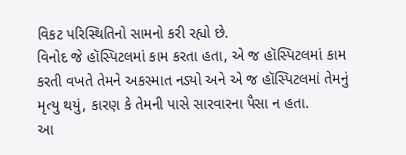વિકટ પરિસ્થિતિનો સામનો કરી રહ્યો છે.
વિનોદ જે હૉસ્પિટલમાં કામ કરતા હતા, એ જ હૉસ્પિટલમાં કામ કરતી વખતે તેમને અકસ્માત નડ્યો અને એ જ હૉસ્પિટલમાં તેમનું મૃત્યુ થયું, કારણ કે તેમની પાસે સારવારના પૈસા ન હતા.
આ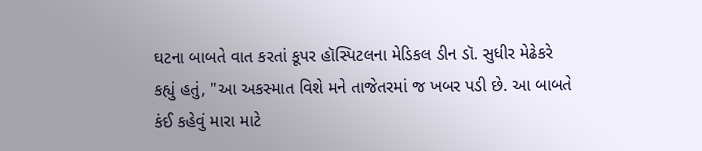ઘટના બાબતે વાત કરતાં કૂપર હૉસ્પિટલના મેડિકલ ડીન ડૉ. સુધીર મેઢેકરે કહ્યું હતું, "આ અકસ્માત વિશે મને તાજેતરમાં જ ખબર પડી છે. આ બાબતે કંઈ કહેવું મારા માટે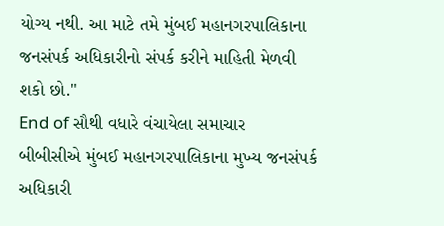યોગ્ય નથી. આ માટે તમે મુંબઈ મહાનગરપાલિકાના જનસંપર્ક અધિકારીનો સંપર્ક કરીને માહિતી મેળવી શકો છો."
End of સૌથી વધારે વંચાયેલા સમાચાર
બીબીસીએ મુંબઈ મહાનગરપાલિકાના મુખ્ય જનસંપર્ક અધિકારી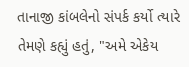તાનાજી કાંબલેનો સંપર્ક કર્યો ત્યારે તેમણે કહ્યું હતું, "અમે એકેય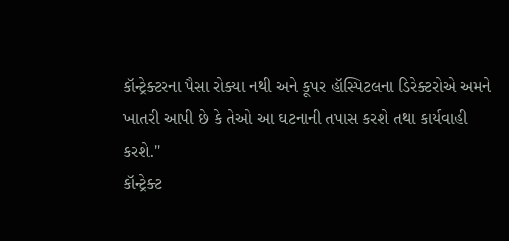કૉન્ટ્રેક્ટરના પૈસા રોક્યા નથી અને કૂપર હૉસ્પિટલના ડિરેક્ટરોએ અમને ખાતરી આપી છે કે તેઓ આ ઘટનાની તપાસ કરશે તથા કાર્યવાહી કરશે."
કૉન્ટ્રેક્ટ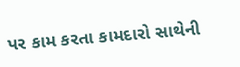પર કામ કરતા કામદારો સાથેની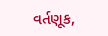વર્તણૂક,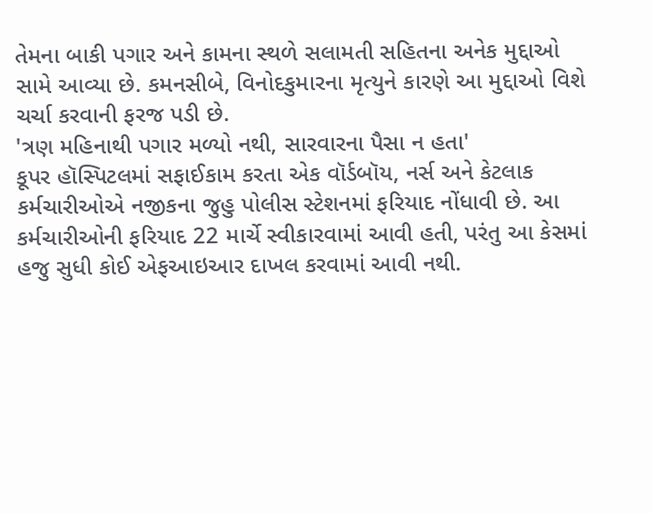તેમના બાકી પગાર અને કામના સ્થળે સલામતી સહિતના અનેક મુદ્દાઓ સામે આવ્યા છે. કમનસીબે, વિનોદકુમારના મૃત્યુને કારણે આ મુદ્દાઓ વિશે ચર્ચા કરવાની ફરજ પડી છે.
'ત્રણ મહિનાથી પગાર મળ્યો નથી, સારવારના પૈસા ન હતા'
કૂપર હૉસ્પિટલમાં સફાઈકામ કરતા એક વૉર્ડબૉય, નર્સ અને કેટલાક કર્મચારીઓએ નજીકના જુહુ પોલીસ સ્ટેશનમાં ફરિયાદ નોંધાવી છે. આ કર્મચારીઓની ફરિયાદ 22 માર્ચે સ્વીકારવામાં આવી હતી, પરંતુ આ કેસમાં હજુ સુધી કોઈ એફઆઇઆર દાખલ કરવામાં આવી નથી.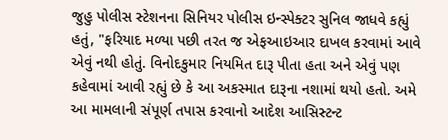જુહુ પોલીસ સ્ટેશનના સિનિયર પોલીસ ઇન્સ્પેક્ટર સુનિલ જાધવે કહ્યું હતું, "ફરિયાદ મળ્યા પછી તરત જ એફઆઇઆર દાખલ કરવામાં આવે એવું નથી હોતું. વિનોદકુમાર નિયમિત દારૂ પીતા હતા અને એવું પણ કહેવામાં આવી રહ્યું છે કે આ અકસ્માત દારૂના નશામાં થયો હતો. અમે આ મામલાની સંપૂર્ણ તપાસ કરવાનો આદેશ આસિસ્ટન્ટ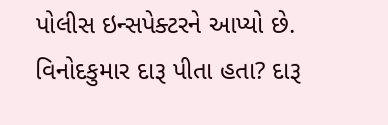પોલીસ ઇન્સપેક્ટરને આપ્યો છે. વિનોદકુમાર દારૂ પીતા હતા? દારૂ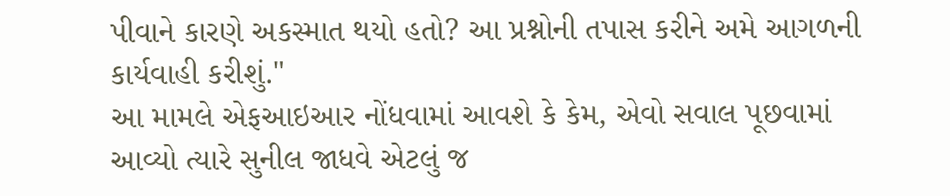પીવાને કારણે અકસ્માત થયો હતો? આ પ્રશ્નોની તપાસ કરીને અમે આગળની કાર્યવાહી કરીશું."
આ મામલે એફઆઇઆર નોંધવામાં આવશે કે કેમ, એવો સવાલ પૂછવામાં આવ્યો ત્યારે સુનીલ જાધવે એટલું જ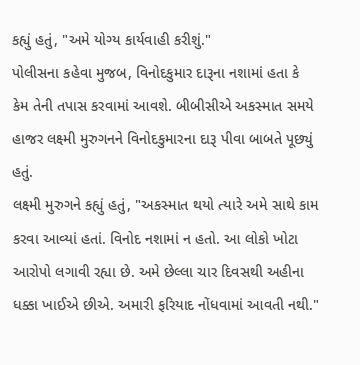કહ્યું હતું, "અમે યોગ્ય કાર્યવાહી કરીશું."
પોલીસના કહેવા મુજબ, વિનોદકુમાર દારૂના નશામાં હતા કે કેમ તેની તપાસ કરવામાં આવશે. બીબીસીએ અકસ્માત સમયે હાજર લક્ષ્મી મુરુગનને વિનોદકુમારના દારૂ પીવા બાબતે પૂછ્યું હતું.
લક્ષ્મી મુરુગને કહ્યું હતું, "અકસ્માત થયો ત્યારે અમે સાથે કામ કરવા આવ્યાં હતાં. વિનોદ નશામાં ન હતો. આ લોકો ખોટા આરોપો લગાવી રહ્યા છે. અમે છેલ્લા ચાર દિવસથી અહીના ધક્કા ખાઈએ છીએ. અમારી ફરિયાદ નોંધવામાં આવતી નથી."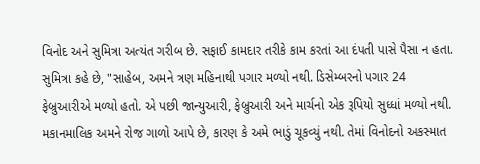વિનોદ અને સુમિત્રા અત્યંત ગરીબ છે. સફાઈ કામદાર તરીકે કામ કરતાં આ દંપતી પાસે પૈસા ન હતા.
સુમિત્રા કહે છે, "સાહેબ, અમને ત્રણ મહિનાથી પગાર મળ્યો નથી. ડિસેમ્બરનો પગાર 24 ફેબ્રુઆરીએ મળ્યો હતો. એ પછી જાન્યુઆરી, ફેબ્રુઆરી અને માર્ચનો એક રૂપિયો સુધ્ધાં મળ્યો નથી. મકાનમાલિક અમને રોજ ગાળો આપે છે, કારણ કે અમે ભાડું ચૂકવ્યું નથી. તેમાં વિનોદનો અકસ્માત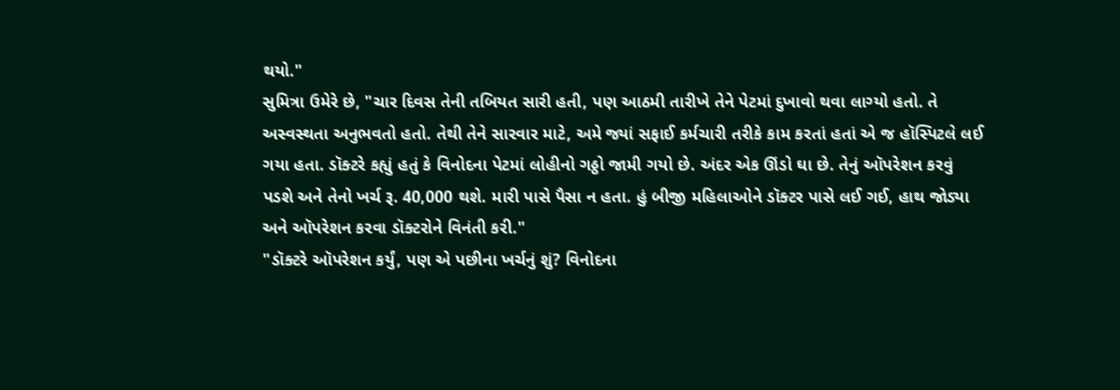થયો."
સુમિત્રા ઉમેરે છે, "ચાર દિવસ તેની તબિયત સારી હતી, પણ આઠમી તારીખે તેને પેટમાં દુખાવો થવા લાગ્યો હતો. તે અસ્વસ્થતા અનુભવતો હતો. તેથી તેને સારવાર માટે, અમે જ્યાં સફાઈ કર્મચારી તરીકે કામ કરતાં હતાં એ જ હૉસ્પિટલે લઈ ગયા હતા. ડૉક્ટરે કહ્યું હતું કે વિનોદના પેટમાં લોહીનો ગઠ્ઠો જામી ગયો છે. અંદર એક ઊંડો ઘા છે. તેનું ઑપરેશન કરવું પડશે અને તેનો ખર્ચ રૂ. 40,000 થશે. મારી પાસે પૈસા ન હતા. હું બીજી મહિલાઓને ડૉક્ટર પાસે લઈ ગઈ, હાથ જોડ્યા અને ઑપરેશન કરવા ડૉક્ટરોને વિનંતી કરી."
"ડૉક્ટરે ઑપરેશન કર્યું, પણ એ પછીના ખર્ચનું શું? વિનોદના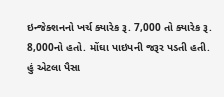ઇન્જેક્શનનો ખર્ચ ક્યારેક રૂ. 7,000 તો ક્યારેક રૂ. 8,000નો હતો. મોંઘા પાઇપની જરૂર પડતી હતી. હું એટલા પૈસા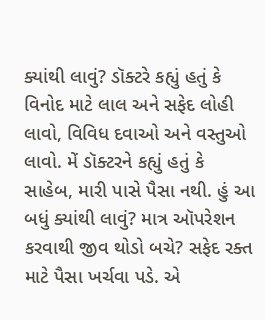ક્યાંથી લાવું? ડૉક્ટરે કહ્યું હતું કે વિનોદ માટે લાલ અને સફેદ લોહી લાવો, વિવિધ દવાઓ અને વસ્તુઓ લાવો. મેં ડૉક્ટરને કહ્યું હતું કે સાહેબ, મારી પાસે પૈસા નથી. હું આ બધું ક્યાંથી લાવું? માત્ર ઑપરેશન કરવાથી જીવ થોડો બચે? સફેદ રક્ત માટે પૈસા ખર્ચવા પડે. એ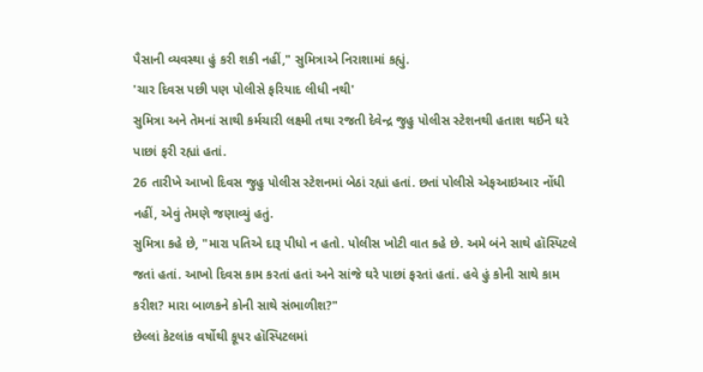પૈસાની વ્યવસ્થા હું કરી શકી નહીં," સુમિત્રાએ નિરાશામાં કહ્યું.
'ચાર દિવસ પછી પણ પોલીસે ફરિયાદ લીધી નથી'
સુમિત્રા અને તેમનાં સાથી કર્મચારી લક્ષ્મી તથા રજતી દેવેન્દ્ર જુહુ પોલીસ સ્ટેશનથી હતાશ થઈને ઘરે પાછાં ફરી રહ્યાં હતાં.
26 તારીખે આખો દિવસ જુહુ પોલીસ સ્ટેશનમાં બેઠાં રહ્યાં હતાં. છતાં પોલીસે એફઆઇઆર નોંધી નહીં, એવું તેમણે જણાવ્યું હતું.
સુમિત્રા કહે છે, "મારા પતિએ દારૂ પીધો ન હતો. પોલીસ ખોટી વાત કહે છે. અમે બંને સાથે હૉસ્પિટલે જતાં હતાં. આખો દિવસ કામ કરતાં હતાં અને સાંજે ઘરે પાછાં ફરતાં હતાં. હવે હું કોની સાથે કામ કરીશ? મારા બાળકને કોની સાથે સંભાળીશ?"
છેલ્લાં કેટલાંક વર્ષોથી કૂપર હૉસ્પિટલમાં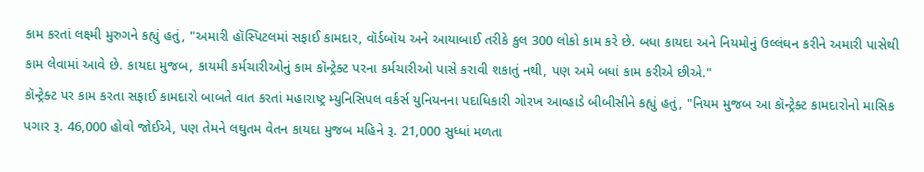કામ કરતાં લક્ષ્મી મુરુગને કહ્યું હતું, "અમારી હૉસ્પિટલમાં સફાઈ કામદાર, વૉર્ડબૉય અને આયાબાઈ તરીકે કુલ 300 લોકો કામ કરે છે. બધા કાયદા અને નિયમોનું ઉલ્લંઘન કરીને અમારી પાસેથી કામ લેવામાં આવે છે. કાયદા મુજબ, કાયમી કર્મચારીઓનું કામ કૉન્ટ્રેક્ટ પરના કર્મચારીઓ પાસે કરાવી શકાતું નથી, પણ અમે બધાં કામ કરીએ છીએ."
કૉન્ટ્રેક્ટ પર કામ કરતા સફાઈ કામદારો બાબતે વાત કરતાં મહારાષ્ટ્ર મ્યુનિસિપલ વર્કર્સ યુનિયનના પદાધિકારી ગોરખ આવ્હાડે બીબીસીને કહ્યું હતું, "નિયમ મુજબ આ કૉન્ટ્રેક્ટ કામદારોનો માસિક પગાર રૂ. 46,000 હોવો જોઈએ, પણ તેમને લઘુતમ વેતન કાયદા મુજબ મહિને રૂ. 21,000 સુધ્ધાં મળતા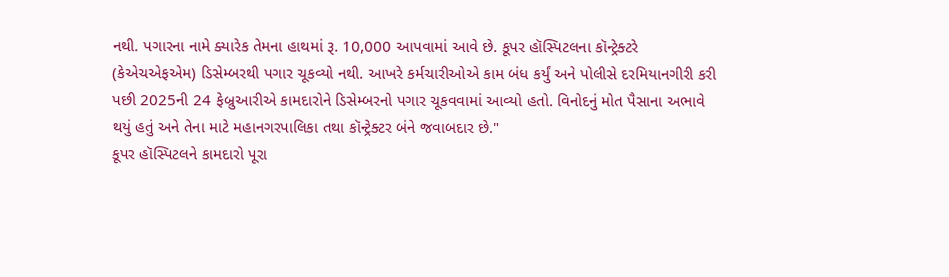નથી. પગારના નામે ક્યારેક તેમના હાથમાં રૂ. 10,000 આપવામાં આવે છે. કૂપર હૉસ્પિટલના કૉન્ટ્રેક્ટરે (કેએચએફએમ) ડિસેમ્બરથી પગાર ચૂકવ્યો નથી. આખરે કર્મચારીઓએ કામ બંધ કર્યું અને પોલીસે દરમિયાનગીરી કરી પછી 2025ની 24 ફેબ્રુઆરીએ કામદારોને ડિસેમ્બરનો પગાર ચૂકવવામાં આવ્યો હતો. વિનોદનું મોત પૈસાના અભાવે થયું હતું અને તેના માટે મહાનગરપાલિકા તથા કૉન્ટ્રેક્ટર બંને જવાબદાર છે."
કૂપર હૉસ્પિટલને કામદારો પૂરા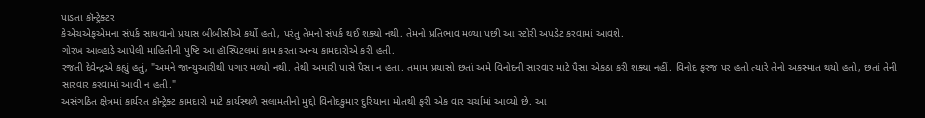પાડતા કૉન્ટ્રેક્ટર
કેએચએફએમના સંપર્ક સાધવાનો પ્રયાસ બીબીસીએ કર્યો હતો, પરંતુ તેમનો સંપર્ક થઈ શક્યો નથી. તેમનો પ્રતિભાવ મળ્યા પછી આ સ્ટોરી અપડેટ કરવામાં આવશે.
ગોરખ આવ્હાડે આપેલી માહિતીની પુષ્ટિ આ હૉસ્પિટલમાં કામ કરતા અન્ય કામદારોએ કરી હતી.
રજતી દેવેન્દ્રએ કહ્યું હતું, "અમને જાન્યુઆરીથી પગાર મળ્યો નથી. તેથી અમારી પાસે પૈસા ન હતા. તમામ પ્રયાસો છતાં અમે વિનોદની સારવાર માટે પૈસા એકઠા કરી શક્યા નહીં. વિનોદ ફરજ પર હતો ત્યારે તેનો અકસ્માત થયો હતો, છતાં તેની સારવાર કરવામાં આવી ન હતી."
અસંગઠિત ક્ષેત્રમાં કાર્યરત કૉન્ટ્રેક્ટ કામદારો માટે કાર્યસ્થળે સલામતીનો મુદ્દો વિનોદકુમાર દુરિયાના મોતથી ફરી એક વાર ચર્ચામાં આવ્યો છે. આ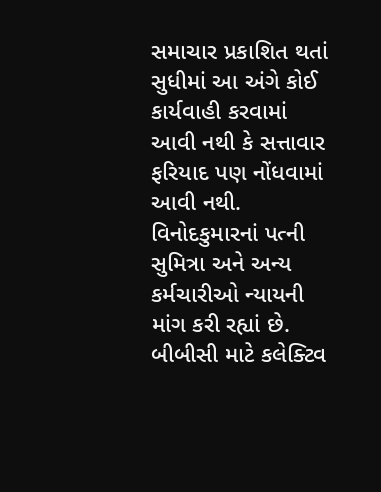સમાચાર પ્રકાશિત થતાં સુધીમાં આ અંગે કોઈ કાર્યવાહી કરવામાં આવી નથી કે સત્તાવાર ફરિયાદ પણ નોંધવામાં આવી નથી.
વિનોદકુમારનાં પત્ની સુમિત્રા અને અન્ય કર્મચારીઓ ન્યાયની માંગ કરી રહ્યાં છે.
બીબીસી માટે કલેક્ટિવ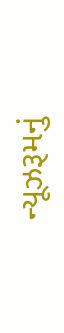ન્યૂઝરૂમનું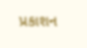પ્રકાશન